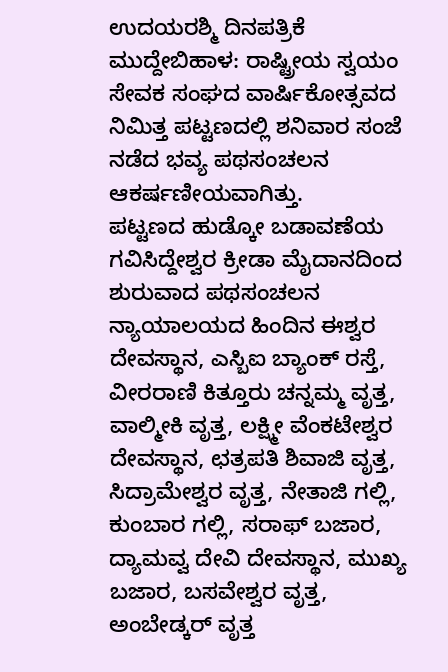ಉದಯರಶ್ಮಿ ದಿನಪತ್ರಿಕೆ
ಮುದ್ದೇಬಿಹಾಳ: ರಾಷ್ಟ್ರೀಯ ಸ್ವಯಂ ಸೇವಕ ಸಂಘದ ವಾರ್ಷಿಕೋತ್ಸವದ ನಿಮಿತ್ತ ಪಟ್ಟಣದಲ್ಲಿ ಶನಿವಾರ ಸಂಜೆ ನಡೆದ ಭವ್ಯ ಪಥಸಂಚಲನ ಆಕರ್ಷಣೀಯವಾಗಿತ್ತು.
ಪಟ್ಟಣದ ಹುಡ್ಕೋ ಬಡಾವಣೆಯ ಗವಿಸಿದ್ದೇಶ್ವರ ಕ್ರೀಡಾ ಮೈದಾನದಿಂದ ಶುರುವಾದ ಪಥಸಂಚಲನ ನ್ಯಾಯಾಲಯದ ಹಿಂದಿನ ಈಶ್ವರ ದೇವಸ್ಥಾನ, ಎಸ್ಬಿಐ ಬ್ಯಾಂಕ್ ರಸ್ತೆ, ವೀರರಾಣಿ ಕಿತ್ತೂರು ಚನ್ನಮ್ಮ ವೃತ್ತ, ವಾಲ್ಮೀಕಿ ವೃತ್ತ, ಲಕ್ಷ್ಮೀ ವೆಂಕಟೇಶ್ವರ ದೇವಸ್ಥಾನ, ಛತ್ರಪತಿ ಶಿವಾಜಿ ವೃತ್ತ, ಸಿದ್ರಾಮೇಶ್ವರ ವೃತ್ತ, ನೇತಾಜಿ ಗಲ್ಲಿ, ಕುಂಬಾರ ಗಲ್ಲಿ, ಸರಾಫ್ ಬಜಾರ, ದ್ಯಾಮವ್ವ ದೇವಿ ದೇವಸ್ಥಾನ, ಮುಖ್ಯ ಬಜಾರ, ಬಸವೇಶ್ವರ ವೃತ್ತ, ಅಂಬೇಡ್ಕರ್ ವೃತ್ತ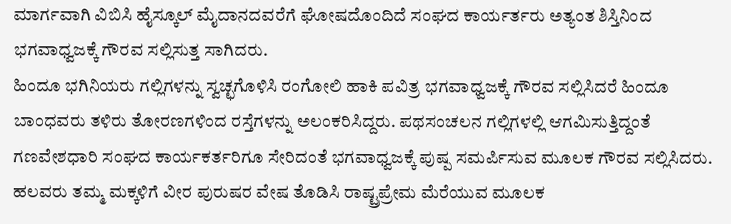ಮಾರ್ಗವಾಗಿ ವಿಬಿಸಿ ಹೈಸ್ಕೂಲ್ ಮೈದಾನದವರೆಗೆ ಘೋಷದೊಂದಿದೆ ಸಂಘದ ಕಾರ್ಯರ್ತರು ಅತ್ಯಂತ ಶಿಸ್ತಿನಿಂದ ಭಗವಾಧ್ವಜಕ್ಕೆ ಗೌರವ ಸಲ್ಲಿಸುತ್ತ ಸಾಗಿದರು.
ಹಿಂದೂ ಭಗಿನಿಯರು ಗಲ್ಲಿಗಳನ್ನು ಸ್ವಚ್ಛಗೊಳಿಸಿ ರಂಗೋಲಿ ಹಾಕಿ ಪವಿತ್ರ ಭಗವಾಧ್ವಜಕ್ಕೆ ಗೌರವ ಸಲ್ಲಿಸಿದರೆ ಹಿಂದೂ ಬಾಂಧವರು ತಳಿರು ತೋರಣಗಳಿಂದ ರಸ್ತೆಗಳನ್ನು ಅಲಂಕರಿಸಿದ್ದರು. ಪಥಸಂಚಲನ ಗಲ್ಲಿಗಳಲ್ಲಿ ಆಗಮಿಸುತ್ತಿದ್ದಂತೆ
ಗಣವೇಶಧಾರಿ ಸಂಘದ ಕಾರ್ಯಕರ್ತರಿಗೂ ಸೇರಿದಂತೆ ಭಗವಾಧ್ವಜಕ್ಕೆ ಪುಷ್ಪ ಸಮರ್ಪಿಸುವ ಮೂಲಕ ಗೌರವ ಸಲ್ಲಿಸಿದರು. ಹಲವರು ತಮ್ಮ ಮಕ್ಕಳಿಗೆ ವೀರ ಪುರುಷರ ವೇಷ ತೊಡಿಸಿ ರಾಷ್ಟ್ರಪ್ರೇಮ ಮೆರೆಯುವ ಮೂಲಕ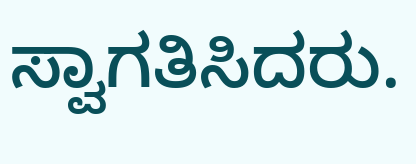ಸ್ವಾಗತಿಸಿದರು.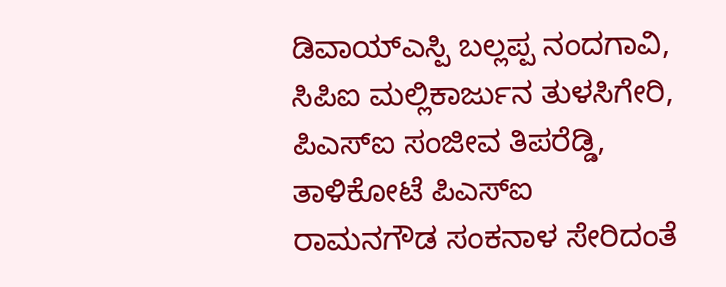ಡಿವಾಯ್ಎಸ್ಪಿ ಬಲ್ಲಪ್ಪ ನಂದಗಾವಿ, ಸಿಪಿಐ ಮಲ್ಲಿಕಾರ್ಜುನ ತುಳಸಿಗೇರಿ, ಪಿಎಸ್ಐ ಸಂಜೀವ ತಿಪರೆಡ್ಡಿ, ತಾಳಿಕೋಟೆ ಪಿಎಸ್ಐ ರಾಮನಗೌಡ ಸಂಕನಾಳ ಸೇರಿದಂತೆ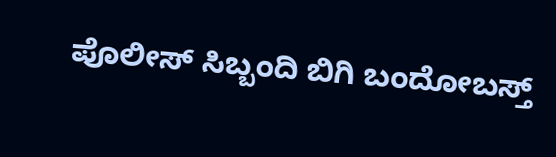ಪೊಲೀಸ್ ಸಿಬ್ಬಂದಿ ಬಿಗಿ ಬಂದೋಬಸ್ತ್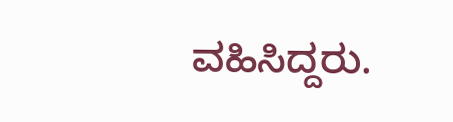ವಹಿಸಿದ್ದರು.